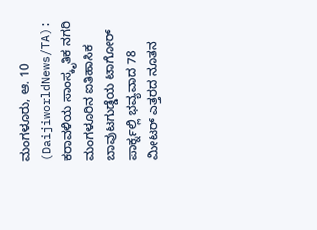ಮಂಗಳೂರು, ಆ. 10 (DaijiworldNews/TA): ಕರಾವಳಿಯ ಸಾಂಸ್ಕೃತಿಕ ನಗರಿ ಮಂಗಳೂರಿನ ಐತಿಹಾಸಿಕ ಬಾವುಟಗುಡ್ಡೆಯ ಟಾಗೋರ್ ಪಾರ್ಕ್ನಲ್ಲಿ ಭವ್ಯವಾದ 78 ಮೀಟರ್ ಎತ್ತರದ ನೂತನ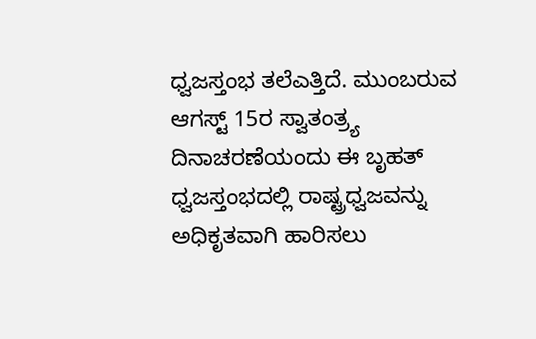ಧ್ವಜಸ್ತಂಭ ತಲೆಎತ್ತಿದೆ. ಮುಂಬರುವ ಆಗಸ್ಟ್ 15ರ ಸ್ವಾತಂತ್ರ್ಯ ದಿನಾಚರಣೆಯಂದು ಈ ಬೃಹತ್ ಧ್ವಜಸ್ತಂಭದಲ್ಲಿ ರಾಷ್ಟ್ರಧ್ವಜವನ್ನು ಅಧಿಕೃತವಾಗಿ ಹಾರಿಸಲು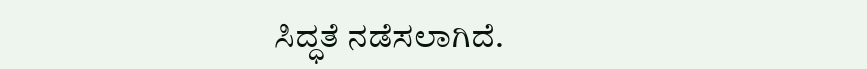ಸಿದ್ಧತೆ ನಡೆಸಲಾಗಿದೆ.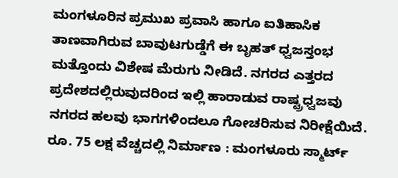ಮಂಗಳೂರಿನ ಪ್ರಮುಖ ಪ್ರವಾಸಿ ಹಾಗೂ ಐತಿಹಾಸಿಕ ತಾಣವಾಗಿರುವ ಬಾವುಟಗುಡ್ಡೆಗೆ ಈ ಬೃಹತ್ ಧ್ವಜಸ್ತಂಭ ಮತ್ತೊಂದು ವಿಶೇಷ ಮೆರುಗು ನೀಡಿದೆ. ನಗರದ ಎತ್ತರದ ಪ್ರದೇಶದಲ್ಲಿರುವುದರಿಂದ ಇಲ್ಲಿ ಹಾರಾಡುವ ರಾಷ್ಟ್ರಧ್ವಜವು ನಗರದ ಹಲವು ಭಾಗಗಳಿಂದಲೂ ಗೋಚರಿಸುವ ನಿರೀಕ್ಷೆಯಿದೆ.
ರೂ. 75 ಲಕ್ಷ ವೆಚ್ಚದಲ್ಲಿ ನಿರ್ಮಾಣ : ಮಂಗಳೂರು ಸ್ಮಾರ್ಟ್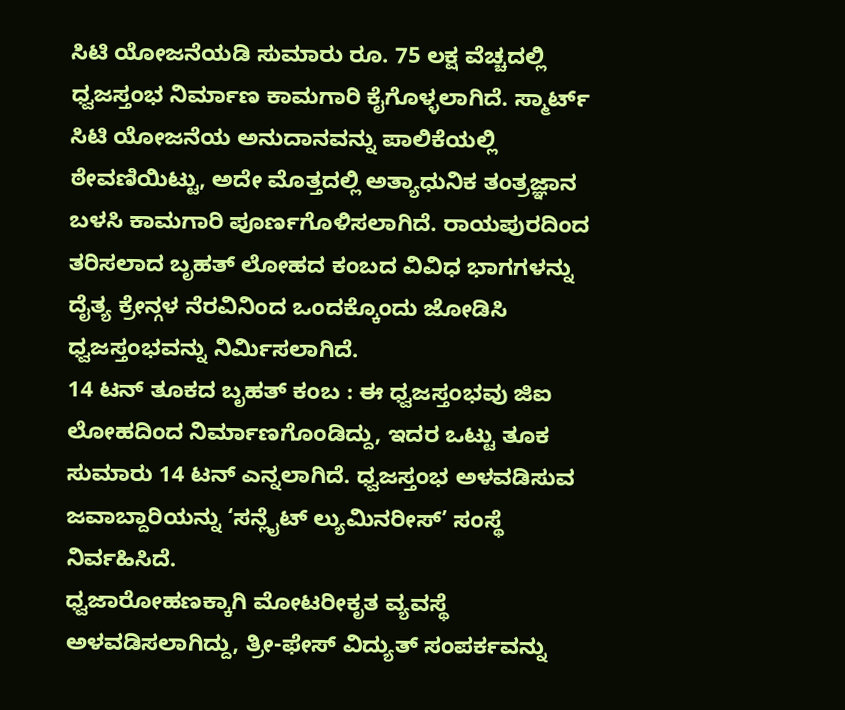ಸಿಟಿ ಯೋಜನೆಯಡಿ ಸುಮಾರು ರೂ. 75 ಲಕ್ಷ ವೆಚ್ಚದಲ್ಲಿ ಧ್ವಜಸ್ತಂಭ ನಿರ್ಮಾಣ ಕಾಮಗಾರಿ ಕೈಗೊಳ್ಳಲಾಗಿದೆ. ಸ್ಮಾರ್ಟ್ ಸಿಟಿ ಯೋಜನೆಯ ಅನುದಾನವನ್ನು ಪಾಲಿಕೆಯಲ್ಲಿ ಠೇವಣಿಯಿಟ್ಟು, ಅದೇ ಮೊತ್ತದಲ್ಲಿ ಅತ್ಯಾಧುನಿಕ ತಂತ್ರಜ್ಞಾನ ಬಳಸಿ ಕಾಮಗಾರಿ ಪೂರ್ಣಗೊಳಿಸಲಾಗಿದೆ. ರಾಯಪುರದಿಂದ ತರಿಸಲಾದ ಬೃಹತ್ ಲೋಹದ ಕಂಬದ ವಿವಿಧ ಭಾಗಗಳನ್ನು ದೈತ್ಯ ಕ್ರೇನ್ಗಳ ನೆರವಿನಿಂದ ಒಂದಕ್ಕೊಂದು ಜೋಡಿಸಿ ಧ್ವಜಸ್ತಂಭವನ್ನು ನಿರ್ಮಿಸಲಾಗಿದೆ.
14 ಟನ್ ತೂಕದ ಬೃಹತ್ ಕಂಬ : ಈ ಧ್ವಜಸ್ತಂಭವು ಜಿಐ ಲೋಹದಿಂದ ನಿರ್ಮಾಣಗೊಂಡಿದ್ದು, ಇದರ ಒಟ್ಟು ತೂಕ ಸುಮಾರು 14 ಟನ್ ಎನ್ನಲಾಗಿದೆ. ಧ್ವಜಸ್ತಂಭ ಅಳವಡಿಸುವ ಜವಾಬ್ದಾರಿಯನ್ನು ‘ಸನ್ಲೈಟ್ ಲ್ಯುಮಿನರೀಸ್’ ಸಂಸ್ಥೆ ನಿರ್ವಹಿಸಿದೆ.
ಧ್ವಜಾರೋಹಣಕ್ಕಾಗಿ ಮೋಟರೀಕೃತ ವ್ಯವಸ್ಥೆ ಅಳವಡಿಸಲಾಗಿದ್ದು, ತ್ರೀ-ಫೇಸ್ ವಿದ್ಯುತ್ ಸಂಪರ್ಕವನ್ನು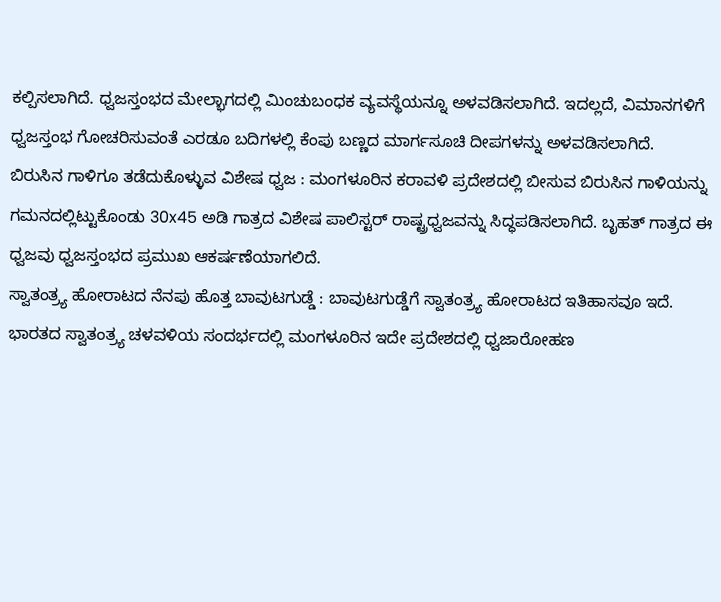ಕಲ್ಪಿಸಲಾಗಿದೆ. ಧ್ವಜಸ್ತಂಭದ ಮೇಲ್ಭಾಗದಲ್ಲಿ ಮಿಂಚುಬಂಧಕ ವ್ಯವಸ್ಥೆಯನ್ನೂ ಅಳವಡಿಸಲಾಗಿದೆ. ಇದಲ್ಲದೆ, ವಿಮಾನಗಳಿಗೆ ಧ್ವಜಸ್ತಂಭ ಗೋಚರಿಸುವಂತೆ ಎರಡೂ ಬದಿಗಳಲ್ಲಿ ಕೆಂಪು ಬಣ್ಣದ ಮಾರ್ಗಸೂಚಿ ದೀಪಗಳನ್ನು ಅಳವಡಿಸಲಾಗಿದೆ.
ಬಿರುಸಿನ ಗಾಳಿಗೂ ತಡೆದುಕೊಳ್ಳುವ ವಿಶೇಷ ಧ್ವಜ : ಮಂಗಳೂರಿನ ಕರಾವಳಿ ಪ್ರದೇಶದಲ್ಲಿ ಬೀಸುವ ಬಿರುಸಿನ ಗಾಳಿಯನ್ನು ಗಮನದಲ್ಲಿಟ್ಟುಕೊಂಡು 30x45 ಅಡಿ ಗಾತ್ರದ ವಿಶೇಷ ಪಾಲಿಸ್ಟರ್ ರಾಷ್ಟ್ರಧ್ವಜವನ್ನು ಸಿದ್ಧಪಡಿಸಲಾಗಿದೆ. ಬೃಹತ್ ಗಾತ್ರದ ಈ ಧ್ವಜವು ಧ್ವಜಸ್ತಂಭದ ಪ್ರಮುಖ ಆಕರ್ಷಣೆಯಾಗಲಿದೆ.
ಸ್ವಾತಂತ್ರ್ಯ ಹೋರಾಟದ ನೆನಪು ಹೊತ್ತ ಬಾವುಟಗುಡ್ಡೆ : ಬಾವುಟಗುಡ್ಡೆಗೆ ಸ್ವಾತಂತ್ರ್ಯ ಹೋರಾಟದ ಇತಿಹಾಸವೂ ಇದೆ. ಭಾರತದ ಸ್ವಾತಂತ್ರ್ಯ ಚಳವಳಿಯ ಸಂದರ್ಭದಲ್ಲಿ ಮಂಗಳೂರಿನ ಇದೇ ಪ್ರದೇಶದಲ್ಲಿ ಧ್ವಜಾರೋಹಣ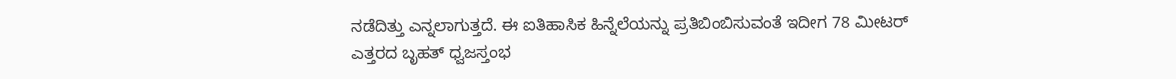ನಡೆದಿತ್ತು ಎನ್ನಲಾಗುತ್ತದೆ. ಈ ಐತಿಹಾಸಿಕ ಹಿನ್ನೆಲೆಯನ್ನು ಪ್ರತಿಬಿಂಬಿಸುವಂತೆ ಇದೀಗ 78 ಮೀಟರ್ ಎತ್ತರದ ಬೃಹತ್ ಧ್ವಜಸ್ತಂಭ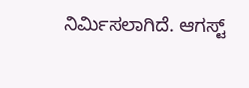ನಿರ್ಮಿಸಲಾಗಿದೆ. ಆಗಸ್ಟ್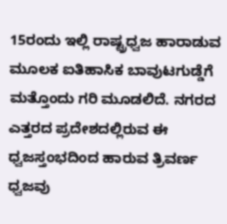15ರಂದು ಇಲ್ಲಿ ರಾಷ್ಟ್ರಧ್ವಜ ಹಾರಾಡುವ ಮೂಲಕ ಐತಿಹಾಸಿಕ ಬಾವುಟಗುಡ್ಡೆಗೆ ಮತ್ತೊಂದು ಗರಿ ಮೂಡಲಿದೆ. ನಗರದ ಎತ್ತರದ ಪ್ರದೇಶದಲ್ಲಿರುವ ಈ ಧ್ವಜಸ್ತಂಭದಿಂದ ಹಾರುವ ತ್ರಿವರ್ಣ ಧ್ವಜವು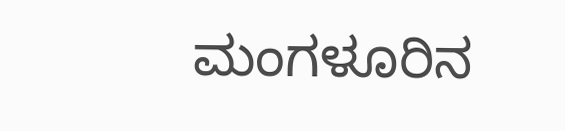ಮಂಗಳೂರಿನ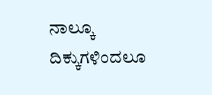ನಾಲ್ಕೂ ದಿಕ್ಕುಗಳಿಂದಲೂ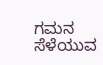ಗಮನ ಸೆಳೆಯುವ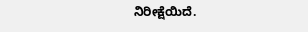ನಿರೀಕ್ಷೆಯಿದೆ.